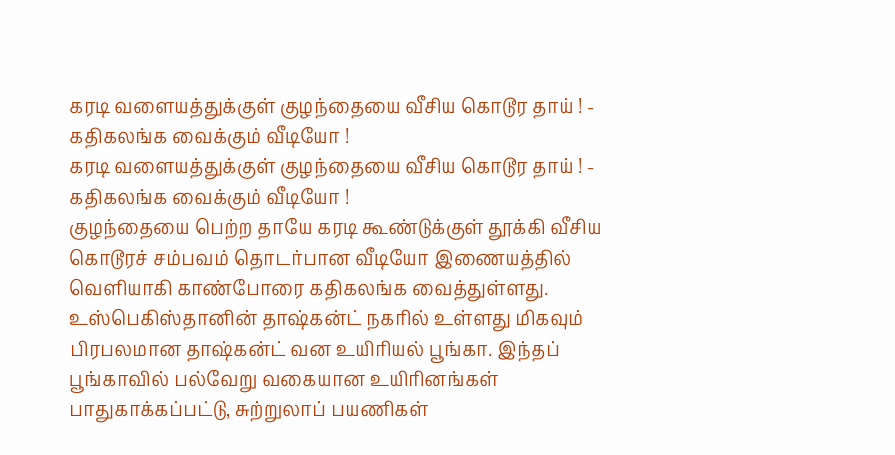கரடி வளையத்துக்குள் குழந்தையை வீசிய கொடூர தாய் ! - கதிகலங்க வைக்கும் வீடியோ !
கரடி வளையத்துக்குள் குழந்தையை வீசிய கொடூர தாய் ! - கதிகலங்க வைக்கும் வீடியோ !
குழந்தையை பெற்ற தாயே கரடி கூண்டுக்குள் தூக்கி வீசிய கொடூரச் சம்பவம் தொடர்பான வீடியோ இணையத்தில் வெளியாகி காண்போரை கதிகலங்க வைத்துள்ளது.
உஸ்பெகிஸ்தானின் தாஷ்கன்ட் நகரில் உள்ளது மிகவும் பிரபலமான தாஷ்கன்ட் வன உயிரியல் பூங்கா. இந்தப் பூங்காவில் பல்வேறு வகையான உயிரினங்கள் பாதுகாக்கப்பட்டு, சுற்றுலாப் பயணிகள்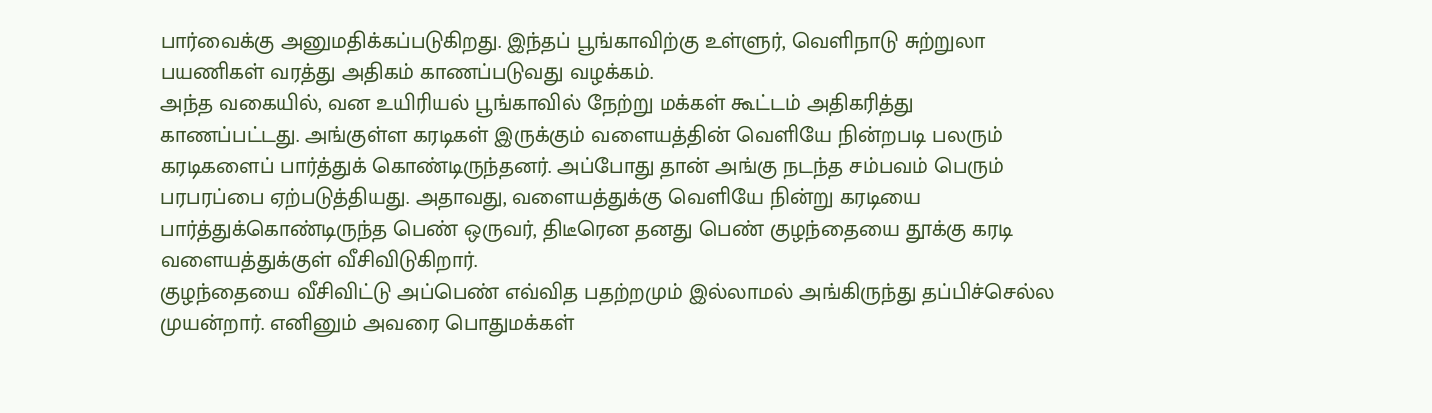பார்வைக்கு அனுமதிக்கப்படுகிறது. இந்தப் பூங்காவிற்கு உள்ளுர், வெளிநாடு சுற்றுலா பயணிகள் வரத்து அதிகம் காணப்படுவது வழக்கம்.
அந்த வகையில், வன உயிரியல் பூங்காவில் நேற்று மக்கள் கூட்டம் அதிகரித்து காணப்பட்டது. அங்குள்ள கரடிகள் இருக்கும் வளையத்தின் வெளியே நின்றபடி பலரும் கரடிகளைப் பார்த்துக் கொண்டிருந்தனர். அப்போது தான் அங்கு நடந்த சம்பவம் பெரும் பரபரப்பை ஏற்படுத்தியது. அதாவது, வளையத்துக்கு வெளியே நின்று கரடியை பார்த்துக்கொண்டிருந்த பெண் ஒருவர், திடீரென தனது பெண் குழந்தையை தூக்கு கரடி வளையத்துக்குள் வீசிவிடுகிறார்.
குழந்தையை வீசிவிட்டு அப்பெண் எவ்வித பதற்றமும் இல்லாமல் அங்கிருந்து தப்பிச்செல்ல முயன்றார். எனினும் அவரை பொதுமக்கள்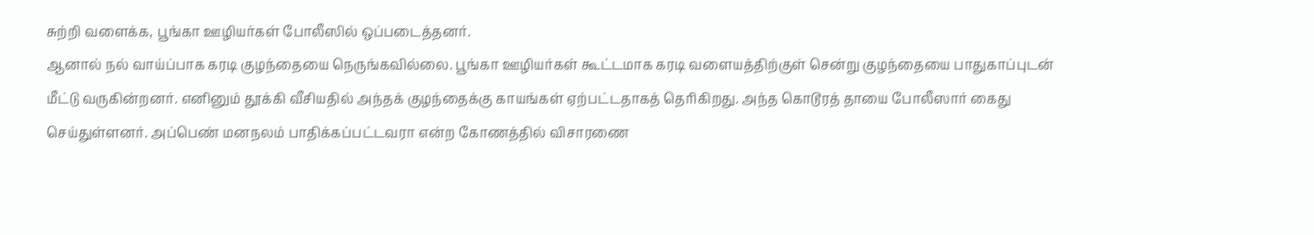சுற்றி வளைக்க, பூங்கா ஊழியர்கள் போலீஸில் ஒப்படைத்தனர்.
ஆனால் நல் வாய்ப்பாக கரடி குழந்தையை நெருங்கவில்லை. பூங்கா ஊழியர்கள் கூட்டமாக கரடி வளையத்திற்குள் சென்று குழந்தையை பாதுகாப்புடன் மீட்டு வருகின்றனர். எனினும் தூக்கி வீசியதில் அந்தக் குழந்தைக்கு காயங்கள் ஏற்பட்டதாகத் தெரிகிறது. அந்த கொடூரத் தாயை போலீஸார் கைது செய்துள்ளனர். அப்பெண் மனநலம் பாதிக்கப்பட்டவரா என்ற கோணத்தில் விசாரணை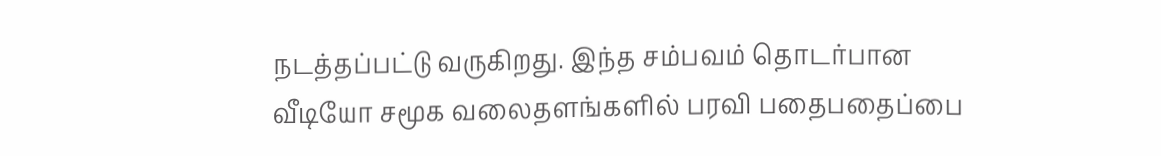நடத்தப்பட்டு வருகிறது. இந்த சம்பவம் தொடர்பான வீடியோ சமூக வலைதளங்களில் பரவி பதைபதைப்பை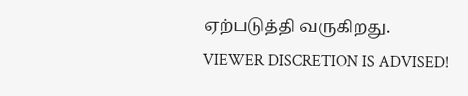ஏற்படுத்தி வருகிறது.
VIEWER DISCRETION IS ADVISED!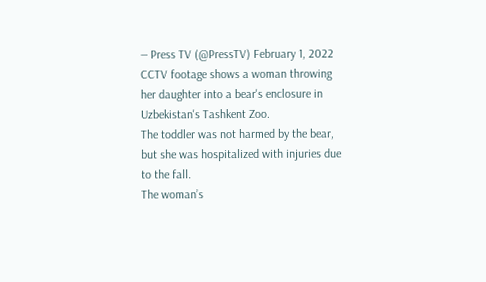— Press TV (@PressTV) February 1, 2022
CCTV footage shows a woman throwing her daughter into a bear's enclosure in Uzbekistan's Tashkent Zoo.
The toddler was not harmed by the bear, but she was hospitalized with injuries due to the fall.
The woman’s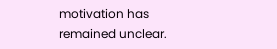motivation has remained unclear.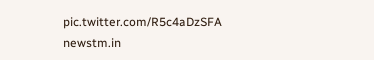pic.twitter.com/R5c4aDzSFA
newstm.in